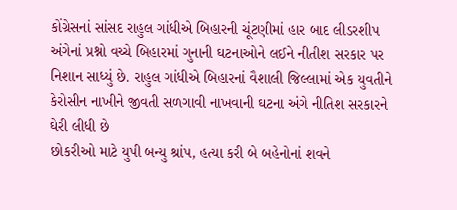કોંગ્રેસનાં સાંસદ રાહુલ ગાંધીએ બિહારની ચૂંટણીમાં હાર બાદ લીડરશીપ અંગેનાં પ્રશ્નો વચ્ચે બિહારમાં ગુનાની ઘટનાઓને લઈને નીતીશ સરકાર પર નિશાન સાધ્યું છે. રાહુલ ગાંધીએ બિહારનાં વૈશાલી જિલ્લામાં એક યુવતીને કેરોસીન નાખીને જીવતી સળગાવી નાખવાની ઘટના અંગે નીતિશ સરકારને ઘેરી લીધી છે
છોકરીઓ માટે યુપી બન્યુ શ્રાંપ, હત્યા કરી બે બહેનોનાં શવને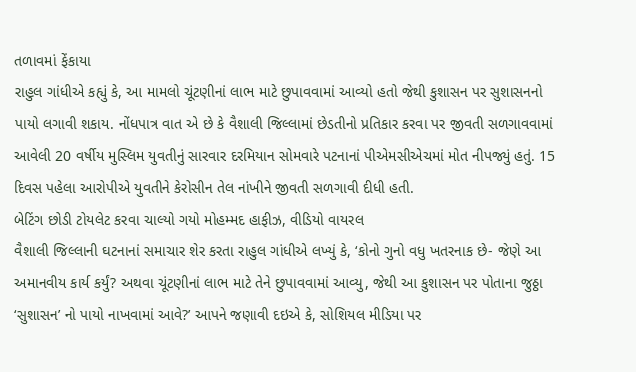તળાવમાં ફેંકાયા
રાહુલ ગાંધીએ કહ્યું કે, આ મામલો ચૂંટણીનાં લાભ માટે છુપાવવામાં આવ્યો હતો જેથી કુશાસન પર સુશાસનનો પાયો લગાવી શકાય. નોંધપાત્ર વાત એ છે કે વૈશાલી જિલ્લામાં છેડતીનો પ્રતિકાર કરવા પર જીવતી સળગાવવામાં આવેલી 20 વર્ષીય મુસ્લિમ યુવતીનું સારવાર દરમિયાન સોમવારે પટનાનાં પીએમસીએચમાં મોત નીપજ્યું હતું. 15 દિવસ પહેલા આરોપીએ યુવતીને કેરોસીન તેલ નાંખીને જીવતી સળગાવી દીધી હતી.
બેટિંગ છોડી ટોયલેટ કરવા ચાલ્યો ગયો મોહમ્મદ હાફીઝ, વીડિયો વાયરલ
વૈશાલી જિલ્લાની ઘટનાનાં સમાચાર શેર કરતા રાહુલ ગાંધીએ લખ્યું કે, ‘કોનો ગુનો વધુ ખતરનાક છે- જેણે આ અમાનવીય કાર્ય કર્યું? અથવા ચૂંટણીનાં લાભ માટે તેને છુપાવવામાં આવ્યુ, જેથી આ કુશાસન પર પોતાના જુઠ્ઠા ‘સુશાસન’ નો પાયો નાખવામાં આવે?’ આપને જણાવી દઇએ કે, સોશિયલ મીડિયા પર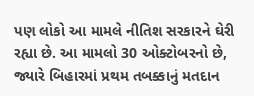પણ લોકો આ મામલે નીતિશ સરકારને ઘેરી રહ્યા છે. આ મામલો 30 ઓક્ટોબરનો છે, જ્યારે બિહારમાં પ્રથમ તબક્કાનું મતદાન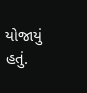યોજાયું હતું.